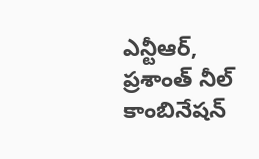ఎన్టీఆర్, ప్రశాంత్ నీల్ కాంబినేషన్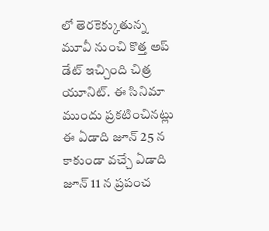లో తెరకెక్కుతున్న మూవీ నుంచి కొత్త అప్ డేట్ ఇచ్చింది చిత్ర యూనిట్. ఈ సినిమా ముందు ప్రకటించినట్లు ఈ ఏడాది జూన్ 25 న కాకుండా వచ్చే ఏడాది జూన్ 11 న ప్రపంచ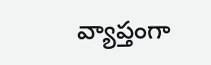వ్యాప్తంగా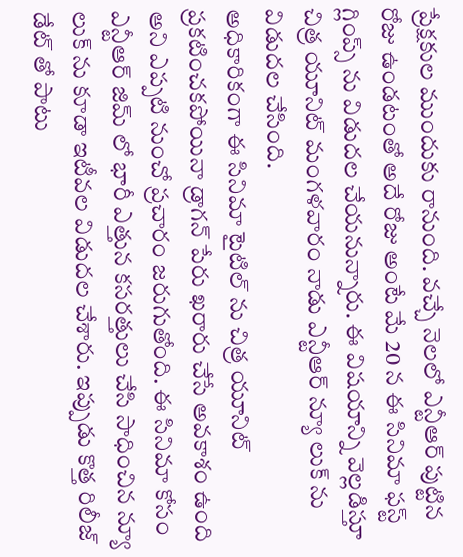ప్రేక్షకుల ముందుకు రానుంది. వచ్చే నెలలో ఎన్టీఆర్ పుట్టిన రోజు ఉండటంతో అదే రోజు అంటే మే 20 న ఈ సినిమా ఫస్ట్ గ్లింప్స్ ను విడుదల చేయనున్నారు. ఈ విషయాన్ని వెల్లడిస్తూ చిత్ర యూనిట్ మంగళవారం నాడు ఎన్టీఆర్ న్యూ లుక్ ను విడుదల చేసింది.
అధికారికంగా ఈ సినిమా టైటిల్ ను చిత్ర యూనిట్ ప్రకటించకపోయినా డ్రాగన్ పేరు ఖరారు చేసే అవకాశం ఉంది అని ఎప్పటి నుంచో ప్రచారం జరుగుతోంది. ఈ సినిమా కోసం ఎన్టీఆర్ జిమ్ లో భారీ ఎత్తున కసరత్తులు చేసి సాధించిన న్యూ లుక్ ను కూడా ఇటీవల విడుదల చేశారు. ఇప్పుడు కొత్త రిలీజ్ డేట్ తో పాటు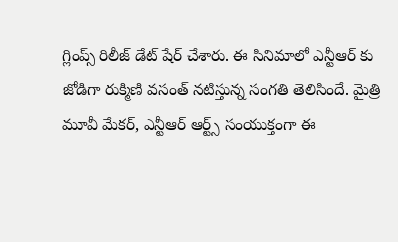గ్లింప్స్ రిలీజ్ డేట్ షేర్ చేశారు. ఈ సినిమాలో ఎన్టీఆర్ కు జోడిగా రుక్మిణి వసంత్ నటిస్తున్న సంగతి తెలిసిందే. మైత్రి మూవీ మేకర్, ఎన్టీఆర్ ఆర్ట్స్ సంయుక్తంగా ఈ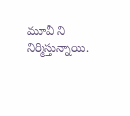మూవీ ని నిర్మిస్తున్నాయి.